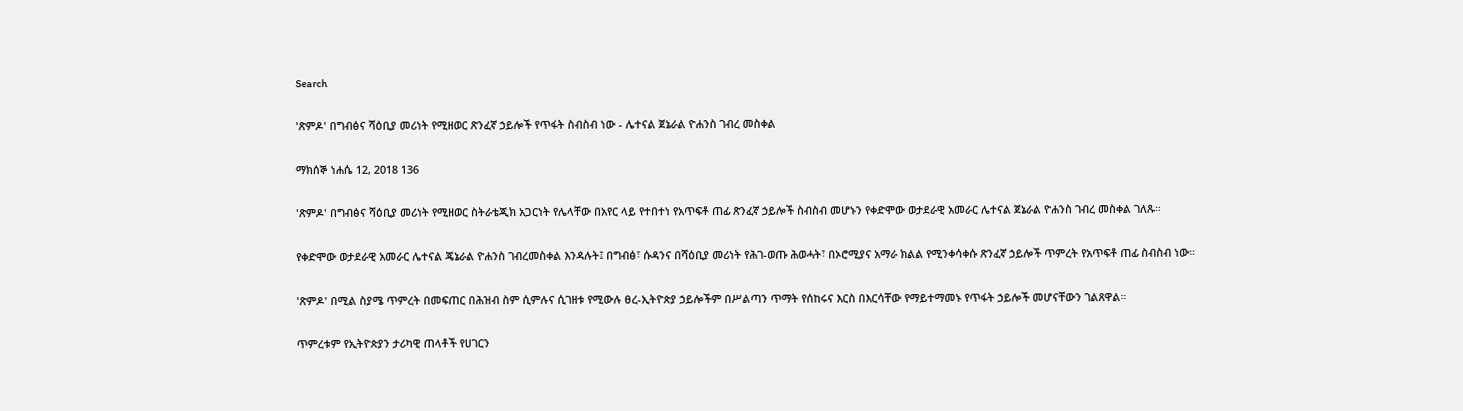Search

'ጽምዶ' በግብፅና ሻዕቢያ መሪነት የሚዘወር ጽንፈኛ ኃይሎች የጥፋት ስብስብ ነው - ሌተናል ጀኔራል ዮሐንስ ገብረ መስቀል

ማክሰኞ ነሐሴ 12, 2018 136

'ጽምዶ' በግብፅና ሻዕቢያ መሪነት የሚዘወር ስትራቴጂክ አጋርነት የሌላቸው በአየር ላይ የተበተነ የአጥፍቶ ጠፊ ጽንፈኛ ኃይሎች ስብስብ መሆኑን የቀድሞው ወታደራዊ አመራር ሌተናል ጀኔራል ዮሐንስ ገብረ መስቀል ገለጹ።

የቀድሞው ወታደራዊ አመራር ሌተናል ጄኔራል ዮሐንስ ገብረመስቀል እንዳሉት፤ በግብፅ፣ ሱዳንና በሻዕቢያ መሪነት የሕገ-ወጡ ሕወሓት፣ በኦሮሚያና አማራ ክልል የሚንቀሳቀሱ ጽንፈኛ ኃይሎች ጥምረት የአጥፍቶ ጠፊ ስብስብ ነው።

'ጽምዶ' በሚል ስያሜ ጥምረት በመፍጠር በሕዝብ ስም ሲምሉና ሲገዘቱ የሚውሉ ፀረ-ኢትዮጵያ ኃይሎችም በሥልጣን ጥማት የሰከሩና እርስ በእርሳቸው የማይተማመኑ የጥፋት ኃይሎች መሆናቸውን ገልጸዋል።

ጥምረቱም የኢትዮጵያን ታሪካዊ ጠላቶች የሀገርን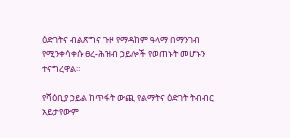ዕድገትና ብልጽግና ጉዞ የማዳከም ዓላማ በማንገብ የሚንቀሳቀሱ ፀረ-ሕዝብ ኃይሎች የወጠኑት መሆኑን ተናግረዋል።

የሻዕቢያ ኃይል ከጥፋት ውጪ የልማትና ዕድገት ትብብር አይታየውም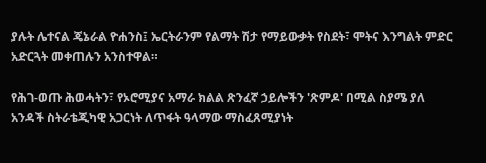ያሉት ሌተናል ጄኔራል ዮሐንስ፤ ኤርትራንም የልማት ሽታ የማይውቃት የስደት፣ ሞትና እንግልት ምድር አድርጓት መቀጠሉን አንስተዋል።

የሕገ-ወጡ ሕወሓትን፣ የኦሮሚያና አማራ ክልል ጽንፈኛ ኃይሎችን 'ጽምዶ' በሚል ስያሜ ያለ አንዳች ስትራቴጂካዊ አጋርነት ለጥፋት ዓላማው ማስፈጸሚያነት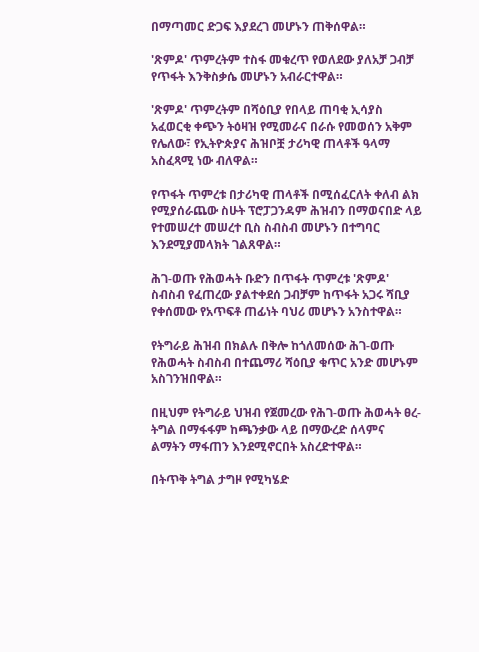በማጣመር ድጋፍ እያደረገ መሆኑን ጠቅሰዋል።

'ጽምዶ' ጥምረትም ተስፋ መቁረጥ የወለደው ያለአቻ ጋብቻ የጥፋት እንቅስቃሴ መሆኑን አብራርተዋል።

'ጽምዶ' ጥምረትም በሻዕቢያ የበላይ ጠባቂ ኢሳያስ አፈወርቂ ቀጭን ትዕዛዝ የሚመራና በራሱ የመወሰን አቅም የሌለው፣ የኢትዮጵያና ሕዝቦቿ ታሪካዊ ጠላቶች ዓላማ አስፈጻሚ ነው ብለዋል።

የጥፋት ጥምረቱ በታሪካዊ ጠላቶች በሚሰፈርለት ቀለብ ልክ የሚያሰራጨው ስሁት ፕሮፓጋንዳም ሕዝብን በማወናበድ ላይ የተመሠረተ መሠረተ ቢስ ስብስብ መሆኑን በተግባር እንደሚያመላክት ገልጸዋል።

ሕገ-ወጡ የሕወሓት ቡድን በጥፋት ጥምረቱ 'ጽምዶ' ስብስብ የፈጠረው ያልተቀደሰ ጋብቻም ከጥፋት አጋሩ ሻቢያ የቀሰመው የአጥፍቶ ጠፊነት ባህሪ መሆኑን አንስተዋል።

የትግራይ ሕዝብ በክልሉ በቅሎ ከጎለመሰው ሕገ-ወጡ የሕወሓት ስብስብ በተጨማሪ ሻዕቢያ ቁጥር አንድ መሆኑም አስገንዝበዋል።

በዚህም የትግራይ ህዝብ የጀመረው የሕገ-ወጡ ሕወሓት ፀረ-ትግል በማፋፋም ከጫንቃው ላይ በማውረድ ሰላምና ልማትን ማፋጠን እንደሚኖርበት አስረድተዋል።

በትጥቅ ትግል ታግዞ የሚካሄድ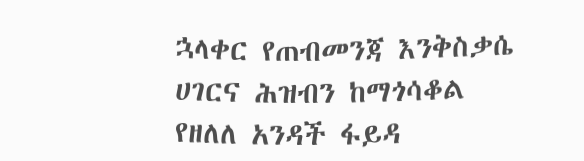ኋላቀር የጠብመንጃ እንቅስቃሴ ሀገርና ሕዝብን ከማጎሳቆል የዘለለ አንዳች ፋይዳ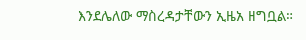እንደሌለው ማስረዳታቸውን ኢዜአ ዘግቧል።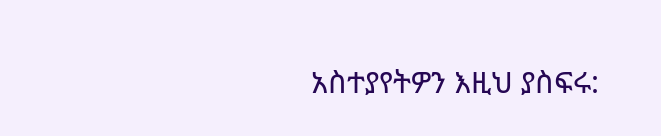አስተያየትዎን እዚህ ያስፍሩ: